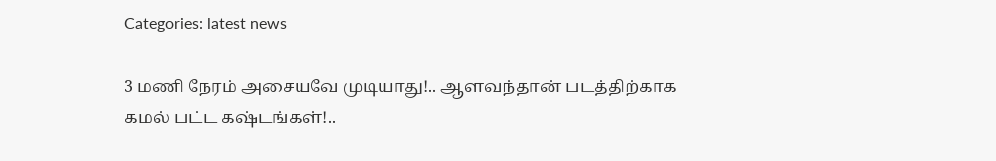Categories: latest news

3 மணி நேரம் அசையவே முடியாது!.. ஆளவந்தான் படத்திற்காக கமல் பட்ட கஷ்டங்கள்!..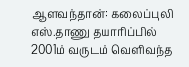ஆளவந்தான்: கலைப்புலி எஸ்.தாணு தயாரிப்பில் 2001ம் வருடம் வெளிவந்த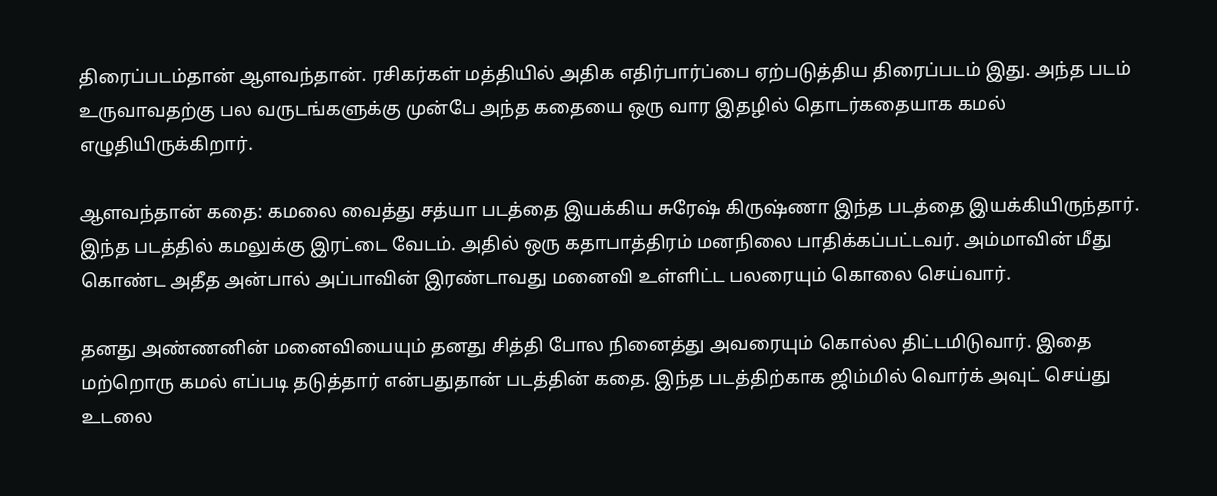திரைப்படம்தான் ஆளவந்தான். ரசிகர்கள் மத்தியில் அதிக எதிர்பார்ப்பை ஏற்படுத்திய திரைப்படம் இது. அந்த படம் உருவாவதற்கு பல வருடங்களுக்கு முன்பே அந்த கதையை ஒரு வார இதழில் தொடர்கதையாக கமல் எழுதியிருக்கிறார்.

ஆளவந்தான் கதை: கமலை வைத்து சத்யா படத்தை இயக்கிய சுரேஷ் கிருஷ்ணா இந்த படத்தை இயக்கியிருந்தார். இந்த படத்தில் கமலுக்கு இரட்டை வேடம். அதில் ஒரு கதாபாத்திரம் மனநிலை பாதிக்கப்பட்டவர். அம்மாவின் மீது கொண்ட அதீத அன்பால் அப்பாவின் இரண்டாவது மனைவி உள்ளிட்ட பலரையும் கொலை செய்வார்.

தனது அண்ணனின் மனைவியையும் தனது சித்தி போல நினைத்து அவரையும் கொல்ல திட்டமிடுவார். இதை மற்றொரு கமல் எப்படி தடுத்தார் என்பதுதான் படத்தின் கதை. இந்த படத்திற்காக ஜிம்மில் வொர்க் அவுட் செய்து உடலை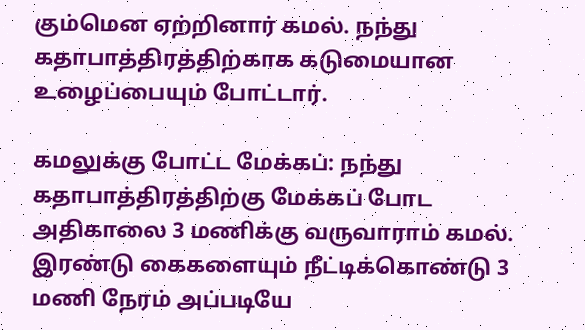கும்மென ஏற்றினார் கமல். நந்து கதாபாத்திரத்திற்காக கடுமையான உழைப்பையும் போட்டார்.

கமலுக்கு போட்ட மேக்கப்: நந்து கதாபாத்திரத்திற்கு மேக்கப் போட அதிகாலை 3 மணிக்கு வருவாராம் கமல். இரண்டு கைகளையும் நீட்டிக்கொண்டு 3 மணி நேரம் அப்படியே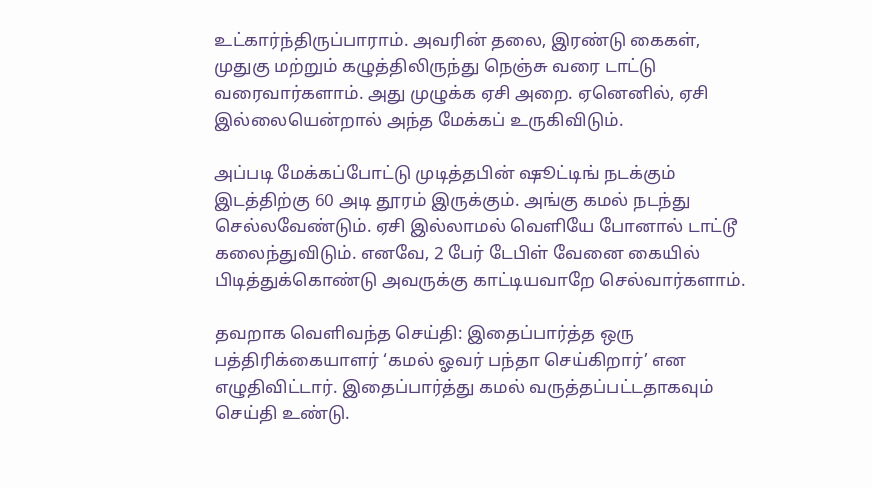உட்கார்ந்திருப்பாராம். அவரின் தலை, இரண்டு கைகள், முதுகு மற்றும் கழுத்திலிருந்து நெஞ்சு வரை டாட்டு வரைவார்களாம். அது முழுக்க ஏசி அறை. ஏனெனில், ஏசி இல்லையென்றால் அந்த மேக்கப் உருகிவிடும்.

அப்படி மேக்கப்போட்டு முடித்தபின் ஷூட்டிங் நடக்கும் இடத்திற்கு 60 அடி தூரம் இருக்கும். அங்கு கமல் நடந்து செல்லவேண்டும். ஏசி இல்லாமல் வெளியே போனால் டாட்டூ கலைந்துவிடும். எனவே, 2 பேர் டேபிள் வேனை கையில் பிடித்துக்கொண்டு அவருக்கு காட்டியவாறே செல்வார்களாம்.

தவறாக வெளிவந்த செய்தி: இதைப்பார்த்த ஒரு பத்திரிக்கையாளர் ‘கமல் ஓவர் பந்தா செய்கிறார்’ என எழுதிவிட்டார். இதைப்பார்த்து கமல் வருத்தப்பட்டதாகவும் செய்தி உண்டு.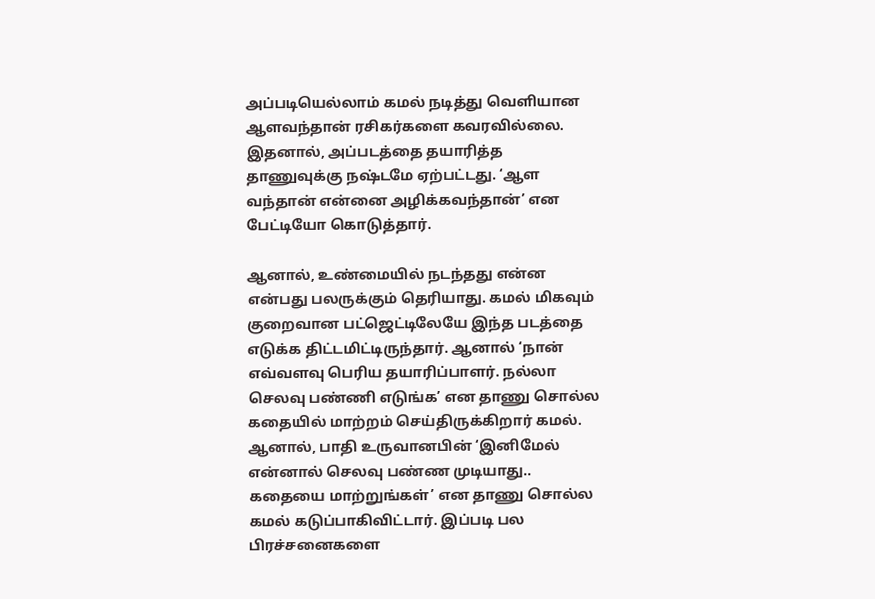அப்படியெல்லாம் கமல் நடித்து வெளியான ஆளவந்தான் ரசிகர்களை கவரவில்லை. இதனால், அப்படத்தை தயாரித்த தாணுவுக்கு நஷ்டமே ஏற்பட்டது. ‘ஆள வந்தான் என்னை அழிக்கவந்தான்’ என பேட்டியோ கொடுத்தார்.

ஆனால், உண்மையில் நடந்தது என்ன என்பது பலருக்கும் தெரியாது. கமல் மிகவும் குறைவான பட்ஜெட்டிலேயே இந்த படத்தை எடுக்க திட்டமிட்டிருந்தார். ஆனால் ‘நான் எவ்வளவு பெரிய தயாரிப்பாளர். நல்லா செலவு பண்ணி எடுங்க’ என தாணு சொல்ல கதையில் மாற்றம் செய்திருக்கிறார் கமல். ஆனால், பாதி உருவானபின் ‘இனிமேல் என்னால் செலவு பண்ண முடியாது.. கதையை மாற்றுங்கள்’ என தாணு சொல்ல கமல் கடுப்பாகிவிட்டார். இப்படி பல பிரச்சனைகளை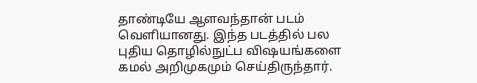தாண்டியே ஆளவந்தான் படம் வெளியானது. இந்த படத்தில் பல புதிய தொழில்நுட்ப விஷயங்களை கமல் அறிமுகமும் செய்திருந்தார்.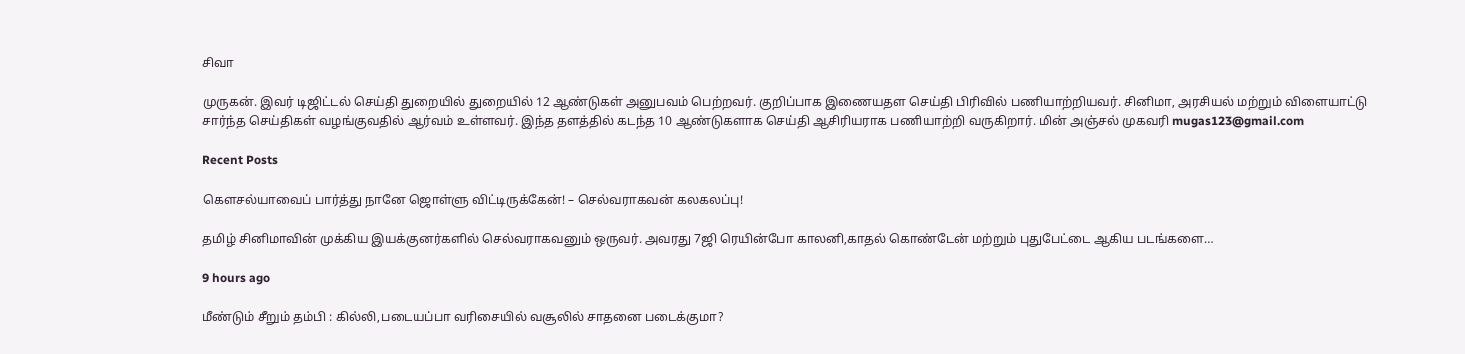சிவா

முருகன். இவர் டிஜிட்டல் செய்தி துறையில் துறையில் 12 ஆண்டுகள் அனுபவம் பெற்றவர். குறிப்பாக இணையதள செய்தி பிரிவில் பணியாற்றியவர். சினிமா, அரசியல் மற்றும் விளையாட்டு சார்ந்த செய்திகள் வழங்குவதில் ஆர்வம் உள்ளவர். இந்த தளத்தில் கடந்த 10 ஆண்டுகளாக செய்தி ஆசிரியராக பணியாற்றி வருகிறார். மின் அஞ்சல் முகவரி mugas123@gmail.com

Recent Posts

கௌசல்யாவைப் பார்த்து நானே ஜொள்ளு விட்டிருக்கேன்! – செல்வராகவன் கலகலப்பு!

தமிழ் சினிமாவின் முக்கிய இயக்குனர்களில் செல்வராகவனும் ஒருவர். அவரது 7ஜி ரெயின்போ காலனி,காதல் கொண்டேன் மற்றும் புதுபேட்டை ஆகிய படங்களை…

9 hours ago

மீண்டும் சீறும் தம்பி : கில்லி,படையப்பா வரிசையில் வசூலில் சாதனை படைக்குமா?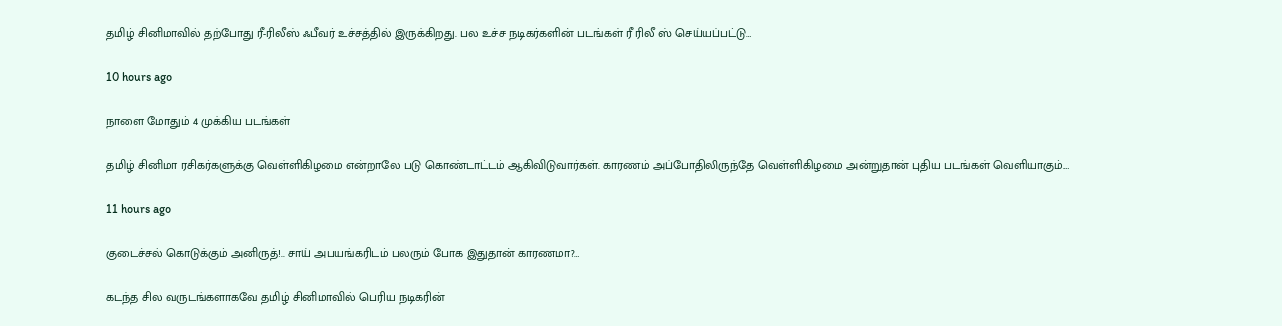தமிழ் சினிமாவில் தற்போது ரீ-ரிலீஸ் ஃபீவர் உச்சத்தில் இருக்கிறது. பல உச்ச நடிகர்களின் படங்கள் ரீ ரிலீ ஸ் செய்யப்பட்டு…

10 hours ago

நாளை மோதும் 4 முக்கிய படங்கள்

தமிழ் சினிமா ரசிகர்களுக்கு வெள்ளிகிழமை என்றாலே படு கொண்டாட்டம் ஆகிவிடுவார்கள். காரணம் அப்போதிலிருந்தே வெள்ளிகிழமை அன்றுதான் புதிய படங்கள் வெளியாகும்.…

11 hours ago

குடைச்சல் கொடுக்கும் அனிருத்!.. சாய் அபயங்கரிடம் பலரும் போக இதுதான் காரணமா?…

கடந்த சில வருடங்களாகவே தமிழ் சினிமாவில் பெரிய நடிகரின்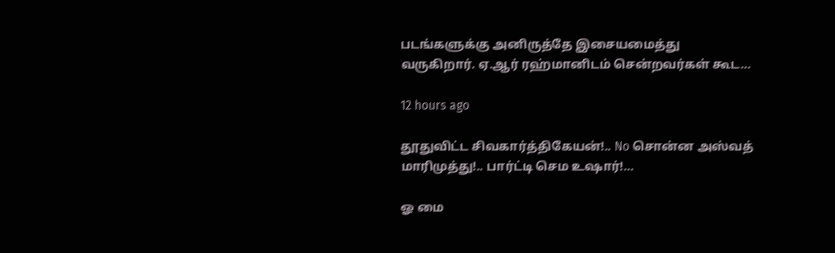படங்களுக்கு அனிருத்தே இசையமைத்து வருகிறார். ஏ.ஆர் ரஹ்மானிடம் சென்றவர்கள் கூட…

12 hours ago

தூதுவிட்ட சிவகார்த்திகேயன்!.. No சொன்ன அஸ்வத் மாரிமுத்து!.. பார்ட்டி செம உஷார்!…

ஓ மை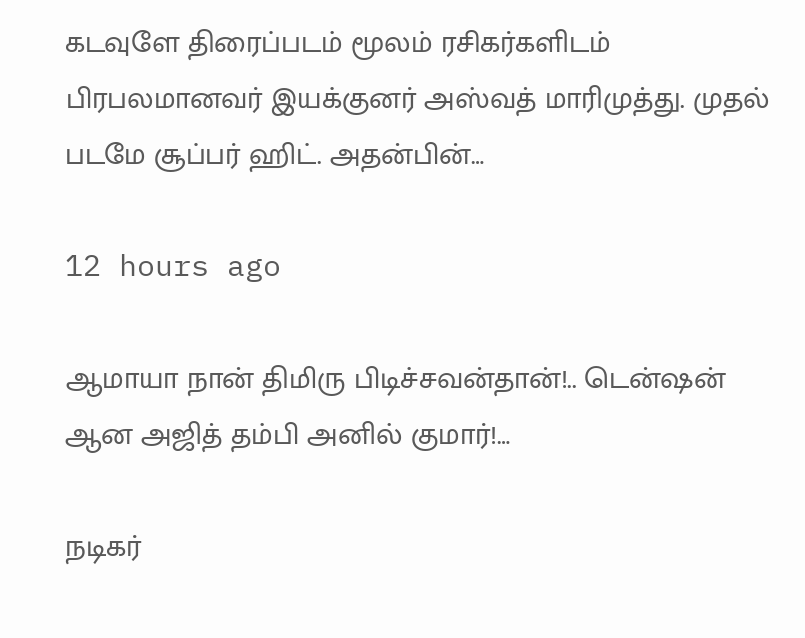கடவுளே திரைப்படம் மூலம் ரசிகர்களிடம் பிரபலமானவர் இயக்குனர் அஸ்வத் மாரிமுத்து. முதல் படமே சூப்பர் ஹிட். அதன்பின்…

12 hours ago

ஆமாயா நான் திமிரு பிடிச்சவன்தான்!.. டென்ஷன் ஆன அஜித் தம்பி அனில் குமார்!…

நடிகர்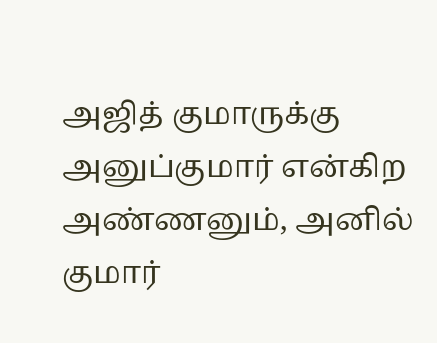அஜித் குமாருக்கு அனுப்குமார் என்கிற அண்ணனும், அனில் குமார்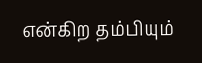என்கிற தம்பியும்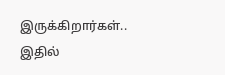இருக்கிறார்கள்.. இதில்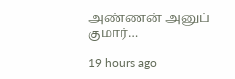அண்ணன் அனுப் குமார்…

19 hours ago